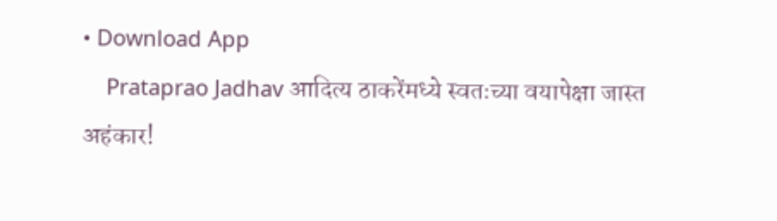• Download App
    Prataprao Jadhav आदित्य ठाकरेंमध्ये स्वतःच्या वयापेक्षा जास्त अहंकार!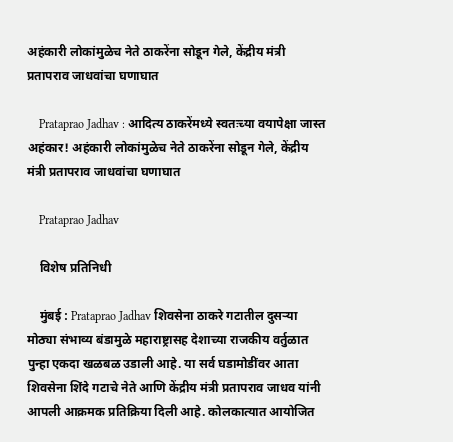अहंकारी लोकांमुळेच नेते ठाकरेंना सोडून गेले, केंद्रीय मंत्री प्रतापराव जाधवांचा घणाघात

    Prataprao Jadhav : आदित्य ठाकरेंमध्ये स्वतःच्या वयापेक्षा जास्त अहंकार! अहंकारी लोकांमुळेच नेते ठाकरेंना सोडून गेले, केंद्रीय मंत्री प्रतापराव जाधवांचा घणाघात

    Prataprao Jadhav

    विशेष प्रतिनिधी

    मुंबई : Prataprao Jadhav शिवसेना ठाकरे गटातील दुसऱ्या मोठ्या संभाव्य बंडामुळे महाराष्ट्रासह देशाच्या राजकीय वर्तुळात पुन्हा एकदा खळबळ उडाली आहे. या सर्व घडामोडींवर आता शिवसेना शिंदे गटाचे नेते आणि केंद्रीय मंत्री प्रतापराव जाधव यांनी आपली आक्रमक प्रतिक्रिया दिली आहे. कोलकात्यात आयोजित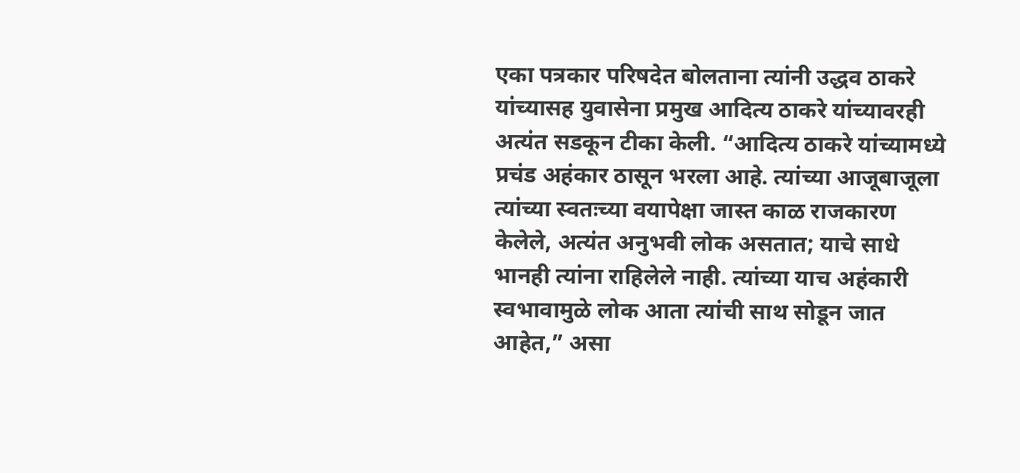एका पत्रकार परिषदेत बोलताना त्यांनी उद्धव ठाकरे यांच्यासह युवासेना प्रमुख आदित्य ठाकरे यांच्यावरही अत्यंत सडकून टीका केली. “आदित्य ठाकरे यांच्यामध्ये प्रचंड अहंकार ठासून भरला आहे. त्यांच्या आजूबाजूला त्यांच्या स्वतःच्या वयापेक्षा जास्त काळ राजकारण केलेले, अत्यंत अनुभवी लोक असतात; याचे साधे भानही त्यांना राहिलेले नाही. त्यांच्या याच अहंकारी स्वभावामुळे लोक आता त्यांची साथ सोडून जात आहेत,” असा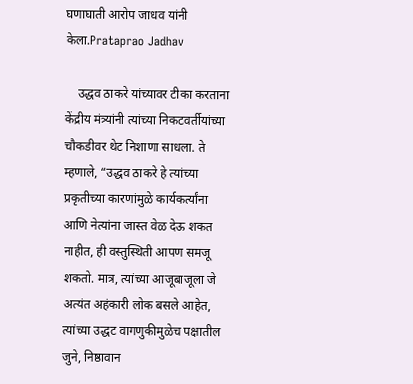घणाघाती आरोप जाधव यांनी केला.Prataprao Jadhav

    उद्धव ठाकरे यांच्यावर टीका करताना केंद्रीय मंत्र्यांनी त्यांच्या निकटवर्तीयांच्या चौकडीवर थेट निशाणा साधला. ते म्हणाले, “उद्धव ठाकरे हे त्यांच्या प्रकृतीच्या कारणांमुळे कार्यकर्त्यांना आणि नेत्यांना जास्त वेळ देऊ शकत नाहीत, ही वस्तुस्थिती आपण समजू शकतो. मात्र, त्यांच्या आजूबाजूला जे अत्यंत अहंकारी लोक बसले आहेत, त्यांच्या उद्धट वागणुकीमुळेच पक्षातील जुने, निष्ठावान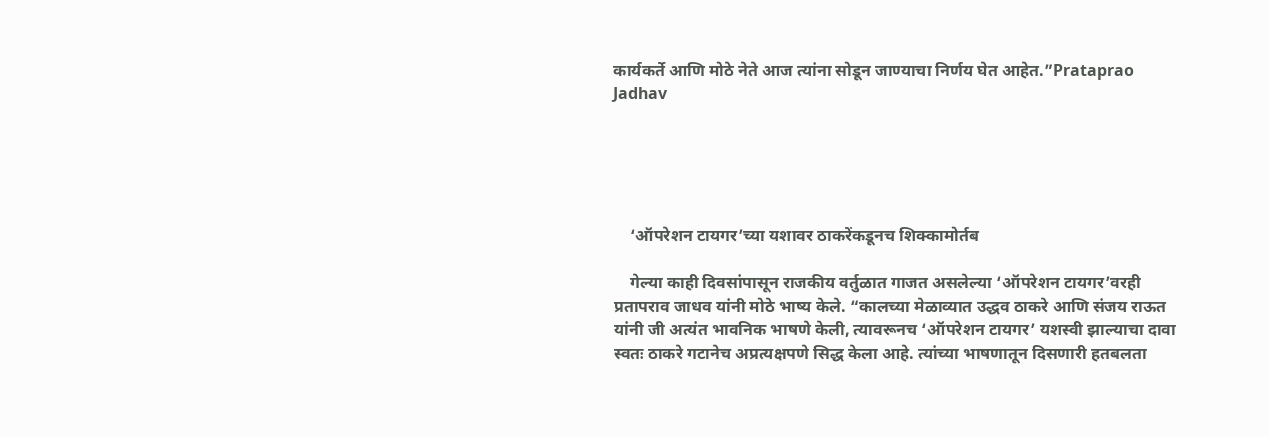कार्यकर्ते आणि मोठे नेते आज त्यांना सोडून जाण्याचा निर्णय घेत आहेत.”Prataprao Jadhav





    ‘ऑपरेशन टायगर’च्या यशावर ठाकरेंकडूनच शिक्कामोर्तब

    गेल्या काही दिवसांपासून राजकीय वर्तुळात गाजत असलेल्या ‘ऑपरेशन टायगर’वरही प्रतापराव जाधव यांनी मोठे भाष्य केले. “कालच्या मेळाव्यात उद्धव ठाकरे आणि संजय राऊत यांनी जी अत्यंत भावनिक भाषणे केली, त्यावरूनच ‘ऑपरेशन टायगर’ यशस्वी झाल्याचा दावा स्वतः ठाकरे गटानेच अप्रत्यक्षपणे सिद्ध केला आहे. त्यांच्या भाषणातून दिसणारी हतबलता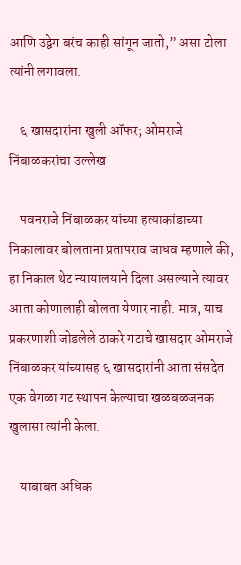आणि उद्वेग बरंच काही सांगून जातो,” असा टोला त्यांनी लगावला.

    ६ खासदारांना खुली ऑफर; ओमराजे निंबाळकरांचा उल्लेख

    पवनराजे निंबाळकर यांच्या हत्याकांडाच्या निकालावर बोलताना प्रतापराव जाधव म्हणाले की, हा निकाल थेट न्यायालयाने दिला असल्याने त्यावर आता कोणालाही बोलता येणार नाही. मात्र, याच प्रकरणाशी जोडलेले ठाकरे गटाचे खासदार ओमराजे निंबाळकर यांच्यासह ६ खासदारांनी आता संसदेत एक वेगळा गट स्थापन केल्याचा खळबळजनक खुलासा त्यांनी केला.

    याबाबत अधिक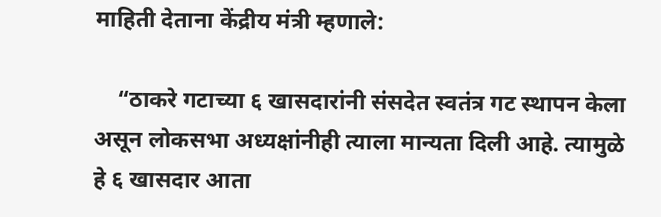माहिती देताना केंद्रीय मंत्री म्हणाले:

    “ठाकरे गटाच्या ६ खासदारांनी संसदेत स्वतंत्र गट स्थापन केला असून लोकसभा अध्यक्षांनीही त्याला मान्यता दिली आहे. त्यामुळे हे ६ खासदार आता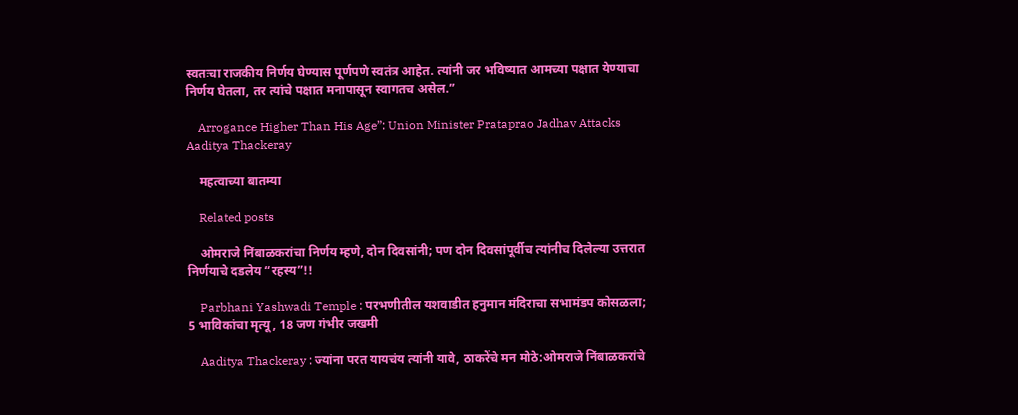स्वतःचा राजकीय निर्णय घेण्यास पूर्णपणे स्वतंत्र आहेत. त्यांनी जर भविष्यात आमच्या पक्षात येण्याचा निर्णय घेतला, तर त्यांचे पक्षात मनापासून स्वागतच असेल.”

    Arrogance Higher Than His Age”: Union Minister Prataprao Jadhav Attacks Aaditya Thackeray

    महत्वाच्या बातम्या

    Related posts

    ओमराजे निंबाळकरांचा निर्णय म्हणे, दोन दिवसांनी; पण दोन दिवसांपूर्वीच त्यांनीच दिलेल्या उत्तरात निर्णयाचे दडलेय “रहस्य”!!

    Parbhani Yashwadi Temple : परभणीतील यशवाडीत हनुमान मंदिराचा सभामंडप कोसळला; 5 भाविकांचा मृत्यू, 18 जण गंभीर जखमी

    Aaditya Thackeray : ज्यांना परत यायचंय त्यांनी यावे, ठाकरेंचे मन मोठे:ओमराजे निंबाळकरांचे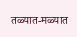तळ्यात-मळ्यात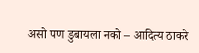असो पण डुबायला नको – आदित्य ठाकरे